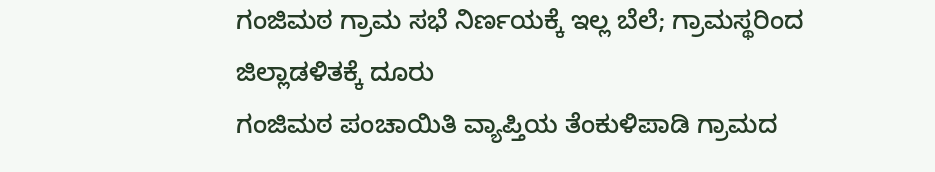ಗಂಜಿಮಠ ಗ್ರಾಮ ಸಭೆ ನಿರ್ಣಯಕ್ಕೆ ಇಲ್ಲ ಬೆಲೆ; ಗ್ರಾಮಸ್ಥರಿಂದ ಜಿಲ್ಲಾಡಳಿತಕ್ಕೆ ದೂರು
ಗಂಜಿಮಠ ಪಂಚಾಯಿತಿ ವ್ಯಾಪ್ತಿಯ ತೆಂಕುಳಿಪಾಡಿ ಗ್ರಾಮದ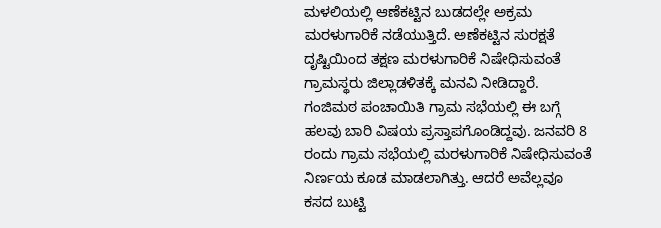ಮಳಲಿಯಲ್ಲಿ ಆಣೆಕಟ್ಟಿನ ಬುಡದಲ್ಲೇ ಅಕ್ರಮ ಮರಳುಗಾರಿಕೆ ನಡೆಯುತ್ತಿದೆ. ಅಣೆಕಟ್ಟಿನ ಸುರಕ್ಷತೆ ದೃಷ್ಟಿಯಿಂದ ತಕ್ಷಣ ಮರಳುಗಾರಿಕೆ ನಿಷೇಧಿಸುವಂತೆ ಗ್ರಾಮಸ್ಥರು ಜಿಲ್ಲಾಡಳಿತಕ್ಕೆ ಮನವಿ ನೀಡಿದ್ದಾರೆ.
ಗಂಜಿಮಠ ಪಂಚಾಯಿತಿ ಗ್ರಾಮ ಸಭೆಯಲ್ಲಿ ಈ ಬಗ್ಗೆ ಹಲವು ಬಾರಿ ವಿಷಯ ಪ್ರಸ್ತಾಪಗೊಂಡಿದ್ದವು. ಜನವರಿ 8 ರಂದು ಗ್ರಾಮ ಸಭೆಯಲ್ಲಿ ಮರಳುಗಾರಿಕೆ ನಿಷೇಧಿಸುವಂತೆ ನಿರ್ಣಯ ಕೂಡ ಮಾಡಲಾಗಿತ್ತು. ಆದರೆ ಅವೆಲ್ಲವೂ ಕಸದ ಬುಟ್ಟಿ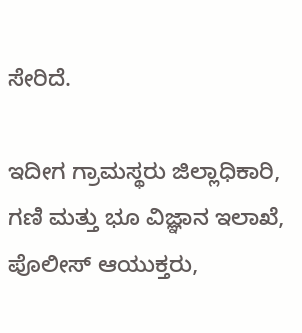ಸೇರಿದೆ.

ಇದೀಗ ಗ್ರಾಮಸ್ಥರು ಜಿಲ್ಲಾಧಿಕಾರಿ, ಗಣಿ ಮತ್ತು ಭೂ ವಿಜ್ಞಾನ ಇಲಾಖೆ, ಪೊಲೀಸ್ ಆಯುಕ್ತರು,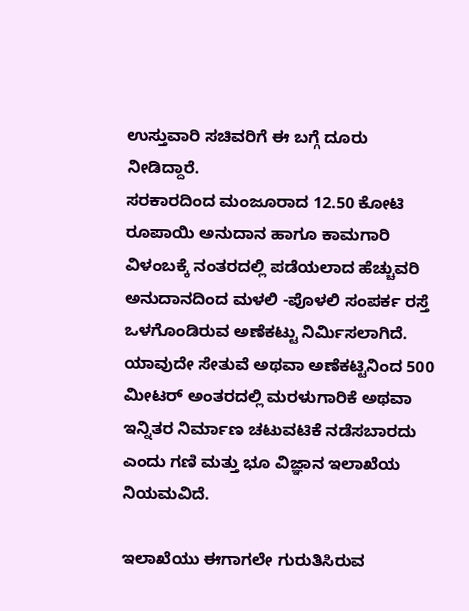ಉಸ್ತುವಾರಿ ಸಚಿವರಿಗೆ ಈ ಬಗ್ಗೆ ದೂರು ನೀಡಿದ್ದಾರೆ.
ಸರಕಾರದಿಂದ ಮಂಜೂರಾದ 12.50 ಕೋಟಿ ರೂಪಾಯಿ ಅನುದಾನ ಹಾಗೂ ಕಾಮಗಾರಿ ವಿಳಂಬಕ್ಕೆ ನಂತರದಲ್ಲಿ ಪಡೆಯಲಾದ ಹೆಚ್ಚುವರಿ ಅನುದಾನದಿಂದ ಮಳಲಿ -ಪೊಳಲಿ ಸಂಪರ್ಕ ರಸ್ತೆ ಒಳಗೊಂಡಿರುವ ಅಣೆಕಟ್ಟು ನಿರ್ಮಿಸಲಾಗಿದೆ. ಯಾವುದೇ ಸೇತುವೆ ಅಥವಾ ಅಣೆಕಟ್ಟಿನಿಂದ 500 ಮೀಟರ್ ಅಂತರದಲ್ಲಿ ಮರಳುಗಾರಿಕೆ ಅಥವಾ ಇನ್ನಿತರ ನಿರ್ಮಾಣ ಚಟುವಟಿಕೆ ನಡೆಸಬಾರದು ಎಂದು ಗಣಿ ಮತ್ತು ಭೂ ವಿಜ್ಞಾನ ಇಲಾಖೆಯ ನಿಯಮವಿದೆ.

ಇಲಾಖೆಯು ಈಗಾಗಲೇ ಗುರುತಿಸಿರುವ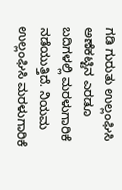ಗಡಿ ಗುರುತು ಉಲ್ಲಂಘಿಸಿ ಅಣೆಕಟ್ಟಿನ ಎರಡೂ ಬದಿಗಳಲ್ಲಿ ಮರಳುಗಾರಿಕೆ ನಡೆಯುತ್ತಿದೆ. ನಿಯಮ ಉಲ್ಲಂಘಿಸಿ ಮರಳುಗಾರಿಕೆ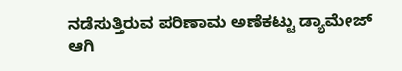ನಡೆಸುತ್ತಿರುವ ಪರಿಣಾಮ ಅಣೆಕಟ್ಟು ಡ್ಯಾಮೇಜ್ ಆಗಿ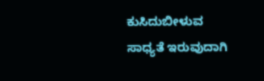ಕುಸಿದುಬೀಳುವ ಸಾಧ್ಯತೆ ಇರುವುದಾಗಿ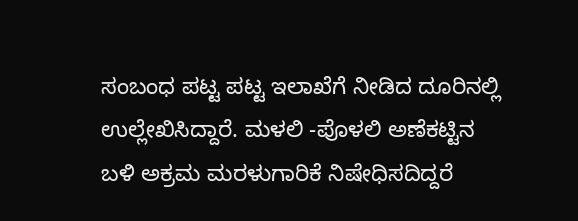ಸಂಬಂಧ ಪಟ್ಟ ಪಟ್ಟ ಇಲಾಖೆಗೆ ನೀಡಿದ ದೂರಿನಲ್ಲಿ ಉಲ್ಲೇಖಿಸಿದ್ದಾರೆ. ಮಳಲಿ -ಪೊಳಲಿ ಅಣೆಕಟ್ಟಿನ ಬಳಿ ಅಕ್ರಮ ಮರಳುಗಾರಿಕೆ ನಿಷೇಧಿಸದಿದ್ದರೆ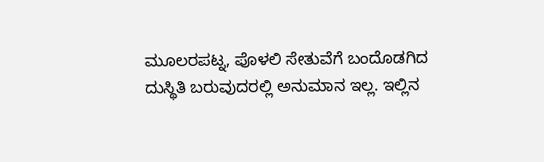ಮೂಲರಪಟ್ನ, ಪೊಳಲಿ ಸೇತುವೆಗೆ ಬಂದೊಡಗಿದ ದುಸ್ಥಿತಿ ಬರುವುದರಲ್ಲಿ ಅನುಮಾನ ಇಲ್ಲ. ಇಲ್ಲಿನ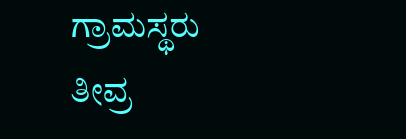ಗ್ರಾಮಸ್ಥರು ತೀವ್ರ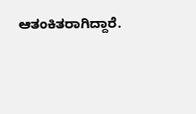ಆತಂಕಿತರಾಗಿದ್ದಾರೆ.